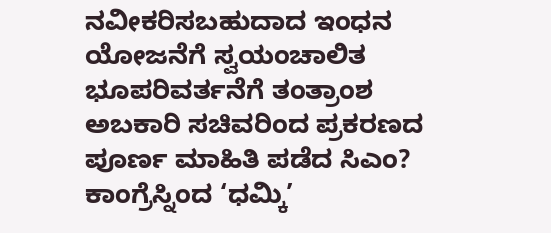ನವೀಕರಿಸಬಹುದಾದ ಇಂಧನ ಯೋಜನೆಗೆ ಸ್ವಯಂಚಾಲಿತ ಭೂಪರಿವರ್ತನೆಗೆ ತಂತ್ರಾಂಶ
ಅಬಕಾರಿ ಸಚಿವರಿಂದ ಪ್ರಕರಣದ ಪೂರ್ಣ ಮಾಹಿತಿ ಪಡೆದ ಸಿಎಂ?
ಕಾಂಗ್ರೆಸ್ನಿಂದ ‘ಧಮ್ಕಿ’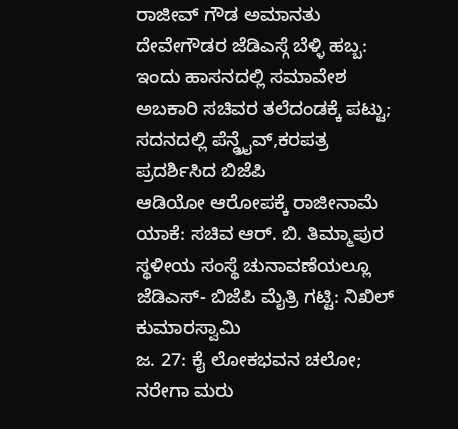ರಾಜೀವ್ ಗೌಡ ಅಮಾನತು
ದೇವೇಗೌಡರ ಜೆಡಿಎಸ್ಗೆ ಬೆಳ್ಳಿ ಹಬ್ಬ: ಇಂದು ಹಾಸನದಲ್ಲಿ ಸಮಾವೇಶ
ಅಬಕಾರಿ ಸಚಿವರ ತಲೆದಂಡಕ್ಕೆ ಪಟ್ಟು; ಸದನದಲ್ಲಿ ಪೆನ್ಡ್ರೈವ್,ಕರಪತ್ರ ಪ್ರದರ್ಶಿಸಿದ ಬಿಜೆಪಿ
ಆಡಿಯೋ ಆರೋಪಕ್ಕೆ ರಾಜೀನಾಮೆ ಯಾಕೆ: ಸಚಿವ ಆರ್. ಬಿ. ತಿಮ್ಮಾಪುರ
ಸ್ಥಳೀಯ ಸಂಸ್ಥೆ ಚುನಾವಣೆಯಲ್ಲೂ ಜೆಡಿಎಸ್- ಬಿಜೆಪಿ ಮೈತ್ರಿ ಗಟ್ಟಿ: ನಿಖಿಲ್ ಕುಮಾರಸ್ವಾಮಿ
ಜ. 27: ಕೈ ಲೋಕಭವನ ಚಲೋ; ನರೇಗಾ ಮರು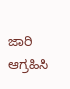ಜಾರಿ ಆಗ್ರಹಿಸಿ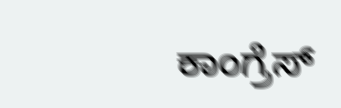ಕಾಂಗ್ರೆಸ್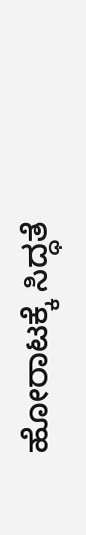ಹೋರಾಟಕ್ಕೆ ಸಿದ್ಧತೆ